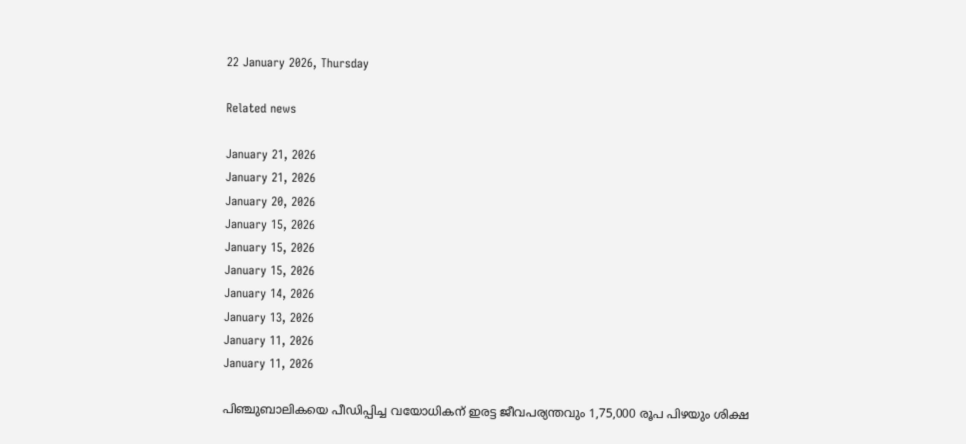22 January 2026, Thursday

Related news

January 21, 2026
January 21, 2026
January 20, 2026
January 15, 2026
January 15, 2026
January 15, 2026
January 14, 2026
January 13, 2026
January 11, 2026
January 11, 2026

പിഞ്ചുബാലികയെ പീഡിപ്പിച്ച വയോധികന് ഇരട്ട ജീവപര്യന്തവും 1,75,000 രൂപ പിഴയും ശിക്ഷ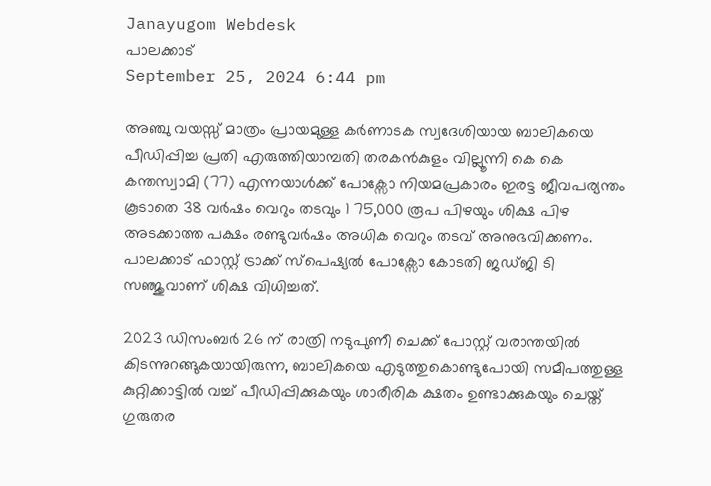Janayugom Webdesk
പാലക്കാട്
September 25, 2024 6:44 pm

അഞ്ചു വയസ്സ് മാത്രം പ്രായമുള്ള കർണാടക സ്വദേശിയായ ബാലികയെ പീഡിപ്പിച്ച പ്രതി എരുത്തിയാമ്പതി തരകന്‍കുളം വില്ലൂന്നി കെ കെ കന്തസ്വാമി (77) എന്നയാൾക്ക് പോക്സോ നിയമപ്രകാരം ഇരട്ട ജീവപര്യന്തം കൂടാതെ 38 വർഷം വെറും തടവും 1 75,000 രൂപ പിഴയും ശിക്ഷ പിഴ അടക്കാത്ത പക്ഷം രണ്ടുവർഷം അധിക വെറും തടവ് അനുഭവിക്കണം. പാലക്കാട് ഫാസ്റ്റ് ട്രാക്ക് സ്പെഷ്യൽ പോക്സോ കോടതി ജഡ്ജി ടി സഞ്ജുവാണ് ശിക്ഷ വിധിച്ചത്.

2023 ഡിസംബര്‍ 26 ന് രാത്രി നടുപുണീ ചെക്ക് പോസ്റ്റ് വരാന്തയിൽ കിടന്നുറങ്ങുകയായിരുന്ന, ബാലികയെ എടുത്തുകൊണ്ടുപോയി സമീപത്തുള്ള കുറ്റിക്കാട്ടിൽ വച്ച് പീഡിപ്പിക്കുകയും ശാരീരിക ക്ഷതം ഉണ്ടാക്കുകയും ചെയ്ത് ഗുരുതര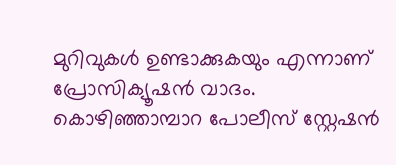മുറിവുകൾ ഉണ്ടാക്കുകയും എന്നാണ് പ്രോസിക്യൂഷൻ വാദം. കൊഴിഞ്ഞാമ്പാറ പോലീസ് സ്റ്റേഷൻ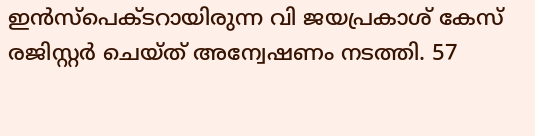ഇൻസ്പെക്ടറായിരുന്ന വി ജയപ്രകാശ് കേസ് രജിസ്റ്റർ ചെയ്ത് അന്വേഷണം നടത്തി. 57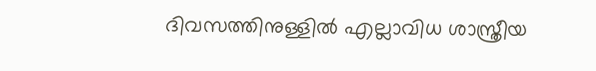ദിവസത്തിനുള്ളിൽ എല്ലാവിധ ശാസ്ത്രീയ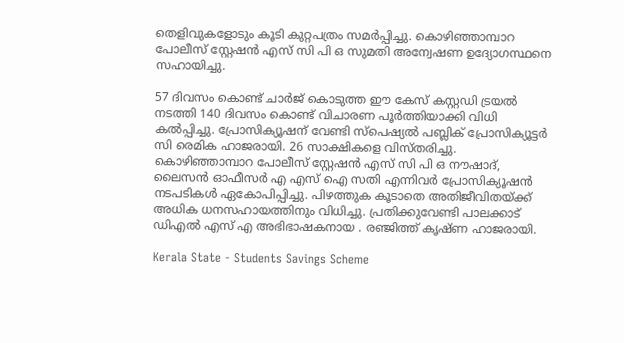തെളിവുകളോടും കൂടി കുറ്റപത്രം സമർപ്പിച്ചു. കൊഴിഞ്ഞാമ്പാറ പോലീസ് സ്റ്റേഷൻ എസ് സി പി ഒ സുമതി അന്വേഷണ ഉദ്യോഗസ്ഥനെ സഹായിച്ചു.

57 ദിവസം കൊണ്ട് ചാർജ് കൊടുത്ത ഈ കേസ് കസ്റ്റഡി ട്രയൽ നടത്തി 140 ദിവസം കൊണ്ട് വിചാരണ പൂർത്തിയാക്കി വിധി കൽപ്പിച്ചു. പ്രോസിക്യൂഷന് വേണ്ടി സ്പെഷ്യൽ പബ്ലിക് പ്രോസിക്യൂട്ടർ സി രെമിക ഹാജരായി. 26 സാക്ഷികളെ വിസ്തരിച്ചു. കൊഴിഞ്ഞാമ്പാറ പോലീസ് സ്റ്റേഷൻ എസ് സി പി ഒ നൗഷാദ്, ലൈസൻ ഓഫീസർ എ എസ് ഐ സതി എന്നിവർ പ്രോസിക്യൂഷൻ നടപടികൾ ഏകോപിപ്പിച്ചു. പിഴത്തുക കൂടാതെ അതിജീവിതയ്ക്ക് അധിക ധനസഹായത്തിനും വിധിച്ചു. പ്രതിക്കുവേണ്ടി പാലക്കാട് ഡിഎല്‍ എസ് എ അഭിഭാഷകനായ . രഞ്ജിത്ത് കൃഷ്ണ ഹാജരായി.

Kerala State - Students Savings Scheme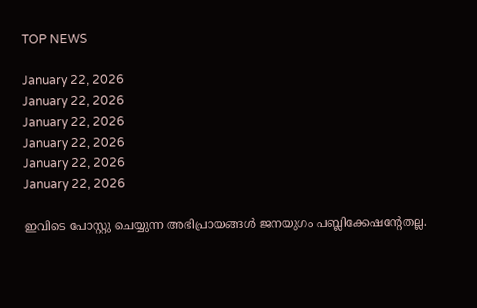TOP NEWS

January 22, 2026
January 22, 2026
January 22, 2026
January 22, 2026
January 22, 2026
January 22, 2026

ഇവിടെ പോസ്റ്റു ചെയ്യുന്ന അഭിപ്രായങ്ങള്‍ ജനയുഗം പബ്ലിക്കേഷന്റേതല്ല.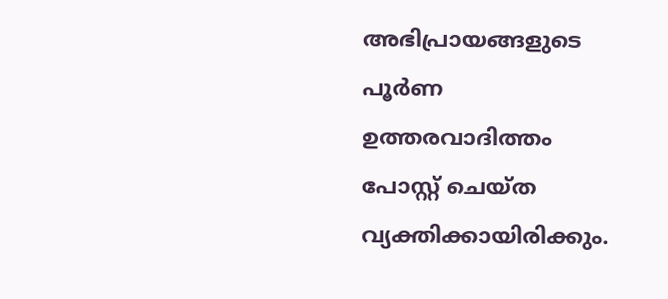അഭിപ്രായങ്ങളുടെ പൂര്‍ണ ഉത്തരവാദിത്തം പോസ്റ്റ് ചെയ്ത വ്യക്തിക്കായിരിക്കും.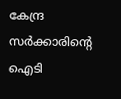കേന്ദ്ര സര്‍ക്കാരിന്റെ ഐടി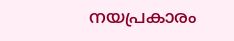നയപ്രകാരം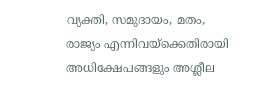വ്യക്തി, സമുദായം, മതം, രാജ്യം എന്നിവയ്‌ക്കെതിരായി അധിക്ഷേപങ്ങളും അശ്ലീല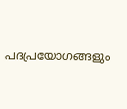പദപ്രയോഗങ്ങളും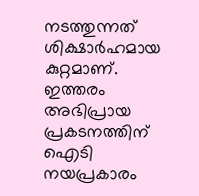നടത്തുന്നത് ശിക്ഷാര്‍ഹമായ കുറ്റമാണ്. ഇത്തരം അഭിപ്രായ പ്രകടനത്തിന് ഐടി നയപ്രകാരം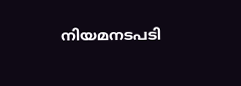നിയമനടപടി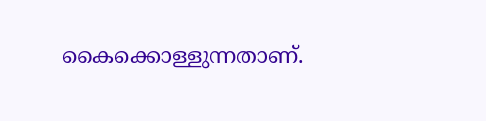കൈക്കൊള്ളുന്നതാണ്.